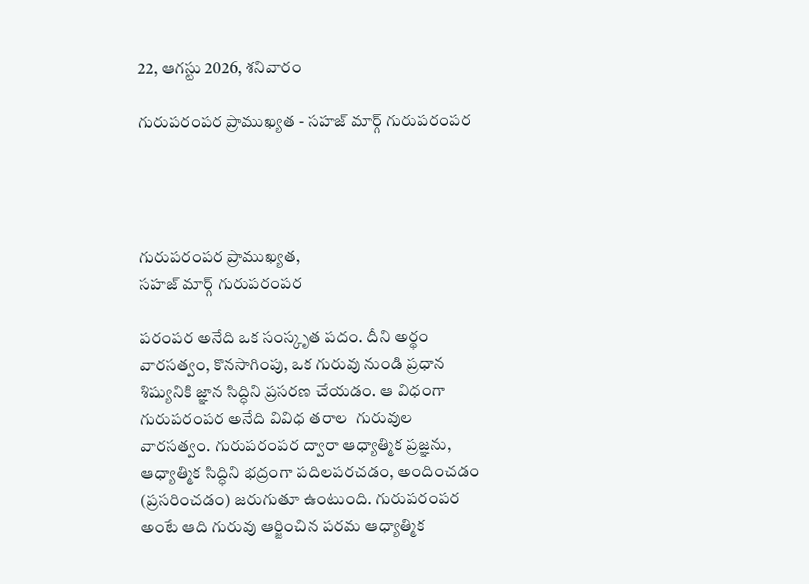22, ఆగస్టు 2026, శనివారం

గురుపరంపర ప్రాముఖ్యత - సహజ్ మార్గ్ గురుపరంపర




గురుపరంపర ప్రాముఖ్యత,
సహజ్ మార్గ్ గురుపరంపర

పరంపర అనేది ఒక సంస్కృత పదం. దీని అర్థం  వారసత్వం, కొనసాగింపు, ఒక గురువు నుండి ప్రధాన శిష్యునికి జ్ఞాన సిద్ధిని ప్రసరణ చేయడం. ఆ విధంగా గురుపరంపర అనేది వివిధ తరాల  గురువుల వారసత్వం. గురుపరంపర ద్వారా ఆధ్యాత్మిక ప్రజ్ఞను, ఆధ్యాత్మిక సిద్ధిని భద్రంగా పదిలపరచడం, అందించడం (ప్రసరించడం) జరుగుతూ ఉంటుంది. గురుపరంపర అంటే ఆది గురువు ఆర్జించిన పరమ ఆధ్యాత్మిక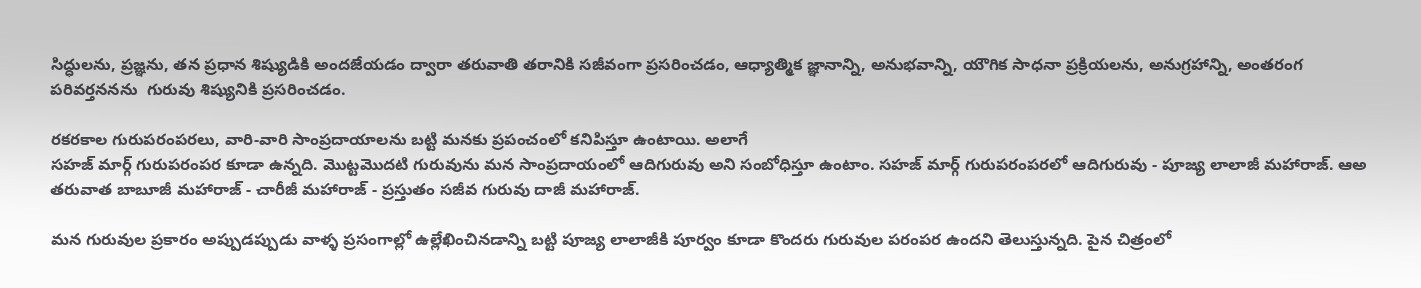సిద్ధులను, ప్రజ్ఞను, తన ప్రధాన శిష్యుడికి అందజేయడం ద్వారా తరువాతి తరానికి సజీవంగా ప్రసరించడం, ఆధ్యాత్మిక జ్ఞానాన్ని, అనుభవాన్ని, యౌగిక సాధనా ప్రక్రియలను, అనుగ్రహాన్ని, అంతరంగ పరివర్తననను  గురువు శిష్యునికి ప్రసరించడం.

రకరకాల గురుపరంపరలు, వారి-వారి సాంప్రదాయాలను బట్టి మనకు ప్రపంచంలో కనిపిస్తూ ఉంటాయి. అలాగే
సహజ్ మార్గ్ గురుపరంపర కూడా ఉన్నది. మొట్టమొదటి గురువును మన సాంప్రదాయంలో ఆదిగురువు అని సంబోధిస్తూ ఉంటాం. సహజ్ మార్గ్ గురుపరంపరలో ఆదిగురువు - పూజ్య లాలాజీ మహారాజ్. ఆఅ తరువాత బాబూజీ మహారాజ్ - చారీజీ మహారాజ్ - ప్రస్తుతం సజీవ గురువు దాజీ మహారాజ్.

మన గురువుల ప్రకారం అప్పుడప్పుడు వాళ్ళ ప్రసంగాల్లో ఉల్లేఖించినడాన్ని బట్టి పూజ్య లాలాజీకి పూర్వం కూడా కొందరు గురువుల పరంపర ఉందని తెలుస్తున్నది. పైన చిత్రంలో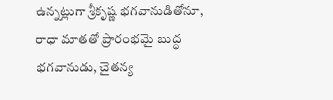ఉన్నట్లుగా శ్రీకృష్ణ భగవానుడితోనూ, రాధా మాతతో ప్రారంభమై బుద్ధ భగవానుడు, చైతన్య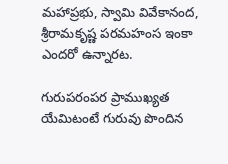మహాప్రభు, స్వామి వివేకానంద, శ్రీరామకృష్ణ పరమహంస ఇంకా ఎందరో ఉన్నారట.

గురుపరంపర ప్రాముఖ్యత యేమిటంటే గురువు పొందిన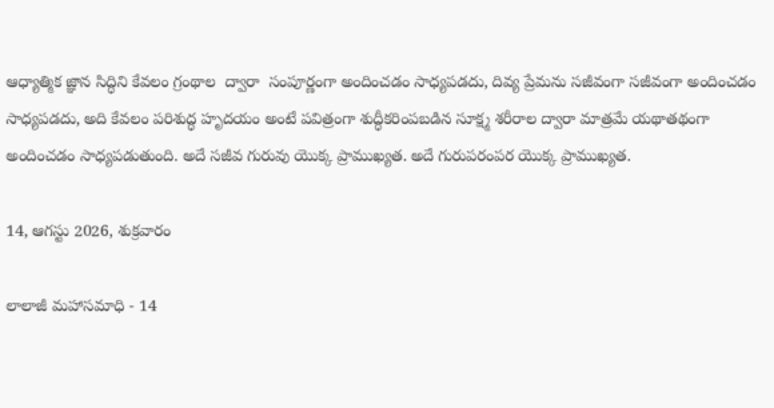ఆధ్యాత్మిక జ్ఞాన సిద్ధిని కేవలం గ్రంథాల  ద్వారా  సంపూర్ణంగా అందించడం సాధ్యపడదు, దివ్య ప్రేమను సజీవంగా సజీవంగా అందించడం సాధ్యపడదు, అది కేవలం పరిశుద్ధ హృదయం అంటే పవిత్రంగా శుద్ధీకరింపబడిన సూక్ష్మ శరీరాల ద్వారా మాత్రమే యథాతథంగా అందించడం సాధ్యపడుతుంది. అదే సజీవ గురువు యొక్క ప్రాముఖ్యత. అదే గురుపరంపర యొక్క ప్రాముఖ్యత.

14, ఆగస్టు 2026, శుక్రవారం

లాలాజీ మహాసమాధి - 14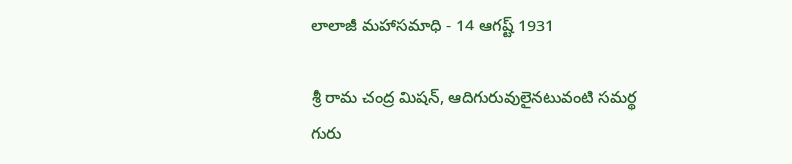లాలాజీ మహాసమాధి - 14 ఆగష్ట్ 1931

శ్రీ రామ చంద్ర మిషన్, ఆదిగురువులైనటువంటి సమర్థ గురు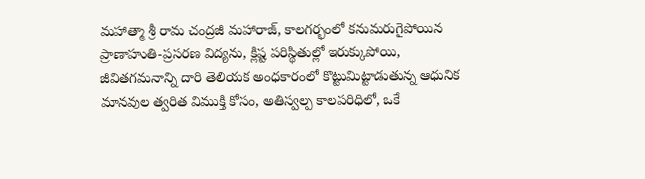మహాత్మా శ్రీ రామ చంద్రజీ మహారాజ్, కాలగర్భంలో కనుమరుగైపోయిన ప్రాణాహుతి-ప్రసరణ విద్యను, క్లిష్ట పరిస్థితుల్లో ఇరుక్కుపోయి, జీవితగమనాన్ని దారి తెలియక అంధకారంలో కొట్టుమిట్టాడుతున్న ఆధునిక మానవుల త్వరిత విముక్తి కోసం, అతిస్వల్ప కాలపరిధిలో, ఒకే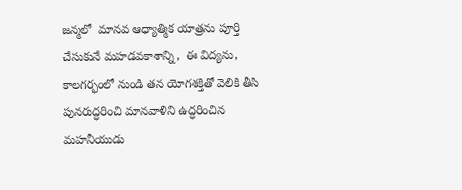జన్మలో  మానవ ఆధ్యాత్మిక యాత్రను పూర్తి చేసుకునే మహడవకాశాన్ని,  ఈ విద్యను,  కాలగర్భంలో నుండి తన యోగశక్తితో వెలికి తీసి పునరుద్ధరించి మానవాళిని ఉద్ధరించిన మహనీయుడు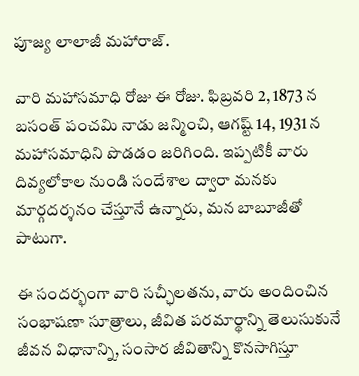పూజ్య లాలాజీ మహారాజ్.

వారి మహాసమాధి రోజు ఈ రోజు. ఫిబ్రవరి 2, 1873 న బసంత్ పంచమి నాడు జన్మించి, ఆగష్ట్ 14, 1931 న మహాసమాధిని పొడడం జరిగింది. ఇప్పటికీ వారు దివ్యలోకాల నుండి సందేశాల ద్వారా మనకు మార్గదర్శనం చేస్తూనే ఉన్నారు, మన బాబూజీతో పాటుగా.

ఈ సందర్భంగా వారి సచ్ఛీలతను, వారు అందించిన సంభాషణా సూత్రాలు, జీవిత పరమార్థాన్ని తెలుసుకునే జీవన విధానాన్ని, సంసార జీవితాన్ని కొనసాగిస్తూ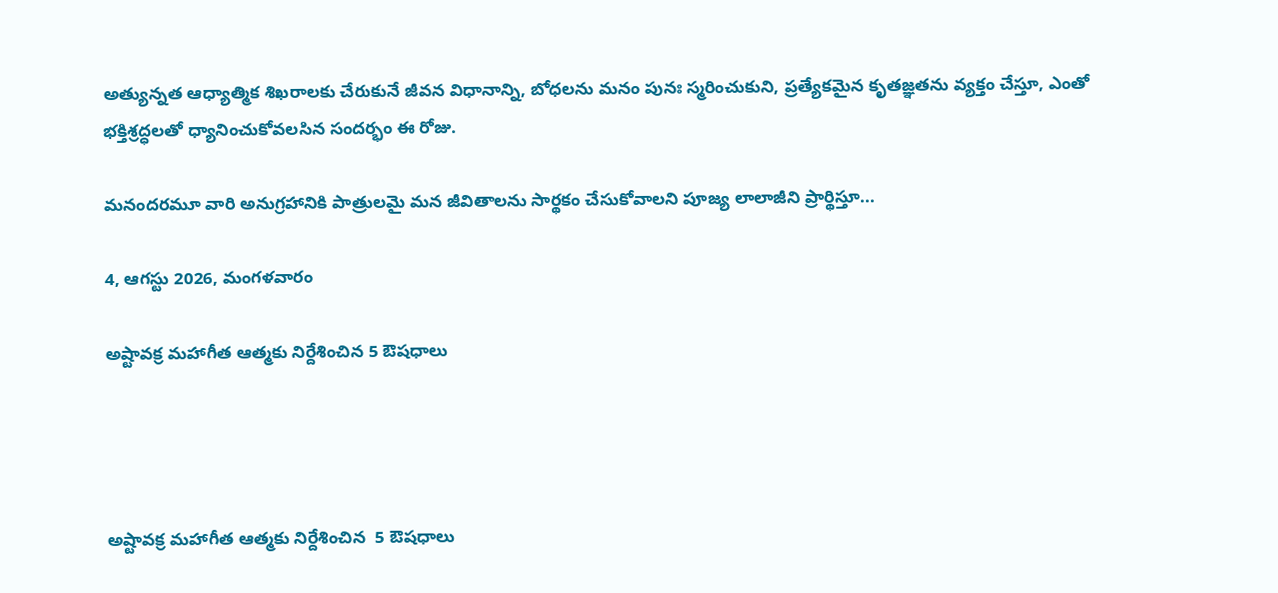అత్యున్నత ఆధ్యాత్మిక శిఖరాలకు చేరుకునే జీవన విధానాన్ని, బోధలను మనం పునః స్మరించుకుని, ప్రత్యేకమైన కృతజ్ఞతను వ్యక్తం చేస్తూ, ఎంతో భక్తిశ్రద్ధలతో ధ్యానించుకోవలసిన సందర్భం ఈ రోజు.

మనందరమూ వారి అనుగ్రహానికి పాత్రులమై మన జీవితాలను సార్థకం చేసుకోవాలని పూజ్య లాలాజీని ప్రార్థిస్తూ...

4, ఆగస్టు 2026, మంగళవారం

అష్టావక్ర మహాగీత ఆత్మకు నిర్దేశించిన 5 ఔషధాలు




అష్టావక్ర మహాగీత ఆత్మకు నిర్దేశించిన  5 ఔషధాలు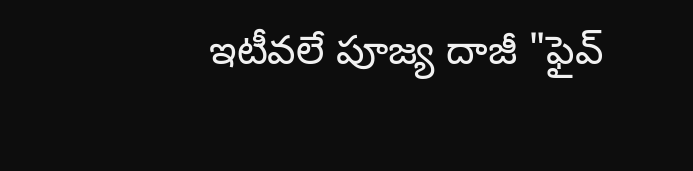ఇటీవలే పూజ్య దాజీ "ఫైవ్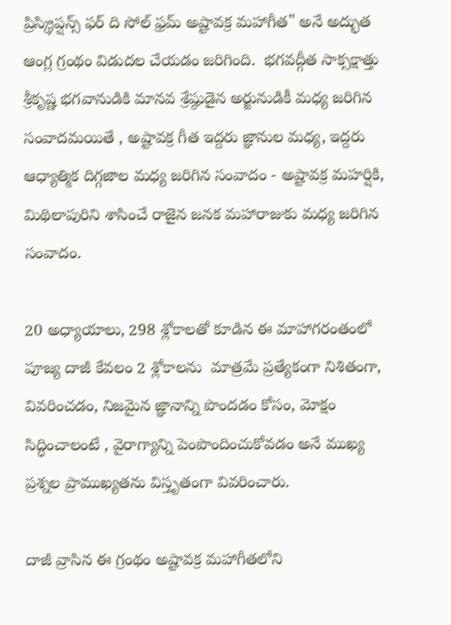ప్రిస్క్రిప్షన్స్ ఫర్ ది సోల్ ఫ్రమ్ అష్టావక్ర మహాగీత" అనే అద్భుత ఆంగ్ల గ్రంథం విడుదల చేయడం జరిగింది.  భగవద్గీత సాక్సక్షాత్తు  శ్రీకృష్ణ భగవానుడికి మానవ శ్రేష్ఠుడైన అర్జునుడికీ మధ్య జరిగిన సంవాదమయితే , అష్టావక్ర గీత ఇద్దరు జ్ఞానుల మధ్య, ఇద్దరు ఆధ్యాత్మిక దిగ్గజాల మధ్య జరిగిన సంవాదం - అష్టావక్ర మహర్షికి, మిథిలాపురిని శాసించే రాజైన జనక మహారాజుకు మధ్య జరిగిన సంవాదం.

20 అధ్యాయాలు, 298 శ్లోకాలతో కూడిన ఈ మాహాగరంతంలో పూజ్య దాజీ కేవలం 2 శ్లోకాలను  మాత్రమే ప్రత్యేకంగా నిశితంగా, వివరించడం, నిజమైన జ్ఞానాన్ని పొందడం కోసం, మోక్షం సిద్ధించాలంటే , వైరాగ్యాన్ని పెంపొందించుకోవడం అనే ముఖ్య ప్రశ్నల ప్రాముఖ్యతను విస్తృతంగా వివరించారు.

దాజీ వ్రాసిన ఈ గ్రంథం అష్టావక్ర మహాగీతలోని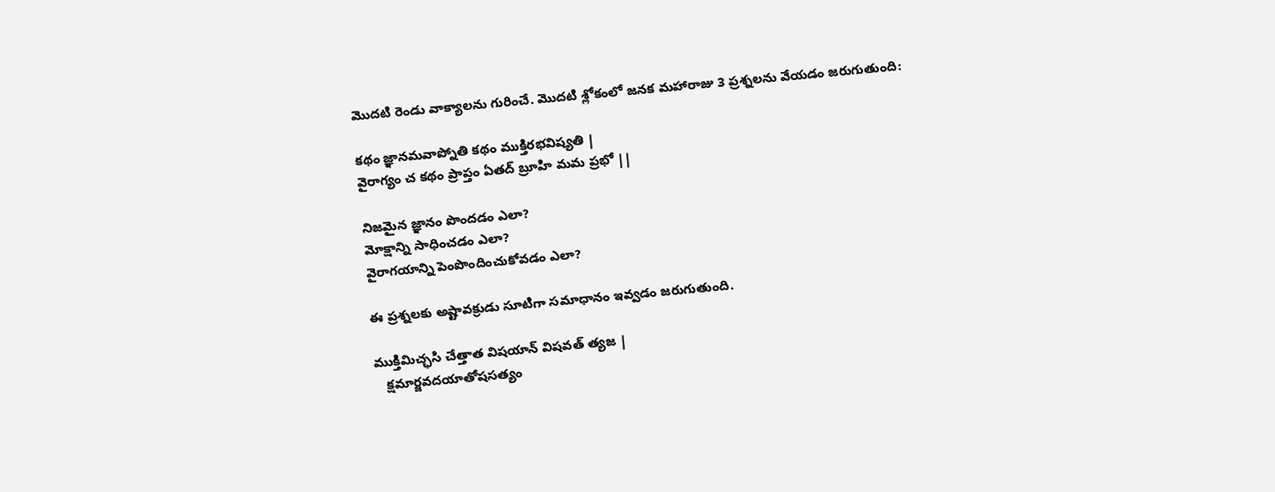మొదటి రెండు వాక్యాలను గురించే. మొదటి శ్లోకంలో జనక మహారాజు 3 ప్రశ్నలను వేయడం జరుగుతుంది:

కథం జ్ఞానమవాప్నోతి కథం ముక్తిరభవిష్యతి |
వైరాగ్యం చ కథం ప్రాప్తం ఏతద్ బ్రూహి మమ ప్రభో ||

నిజమైన జ్ఞానం పొందడం ఎలా?
మోక్షాన్ని సాధించడం ఎలా?
వైరాగయాన్ని పెంపొందించుకోవడం ఎలా?

ఈ ప్రశ్నలకు అష్టావక్రుడు సూటిగా సమాధానం ఇవ్వడం జరుగుతుంది.

ముక్తిమిచ్ఛసి చేత్తాత విషయాన్ విషవత్ త్యజ |
   క్షమార్జవదయాతోషసత్యం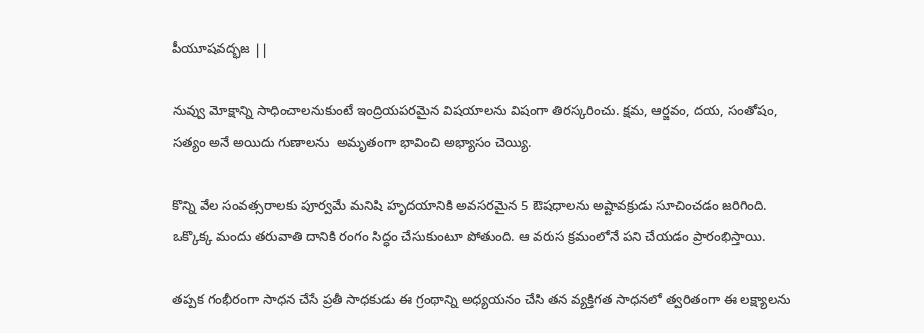పీయూషవద్భజ ||

నువ్వు మోక్షాన్ని సాధించాలనుకుంటే ఇంద్రియపరమైన విషయాలను విషంగా తిరస్కరించు. క్షమ, ఆర్జవం, దయ, సంతోషం, సత్యం అనే అయిదు గుణాలను  అమృతంగా భావించి అభ్యాసం చెయ్యి.

కొన్ని వేల సంవత్సరాలకు పూర్వమే మనిషి హృదయానికి అవసరమైన 5 ఔషధాలను అష్టావక్రుడు సూచించడం జరిగింది. ఒక్కొక్క మందు తరువాతి దానికి రంగం సిద్ధం చేసుకుంటూ పోతుంది. ఆ వరుస క్రమంలోనే పని చేయడం ప్రారంభిస్తాయి.

తప్పక గంభీరంగా సాధన చేసే ప్రతీ సాధకుడు ఈ గ్రంథాన్ని అధ్యయనం చేసి తన వ్యక్తిగత సాధనలో త్వరితంగా ఈ లక్ష్యాలను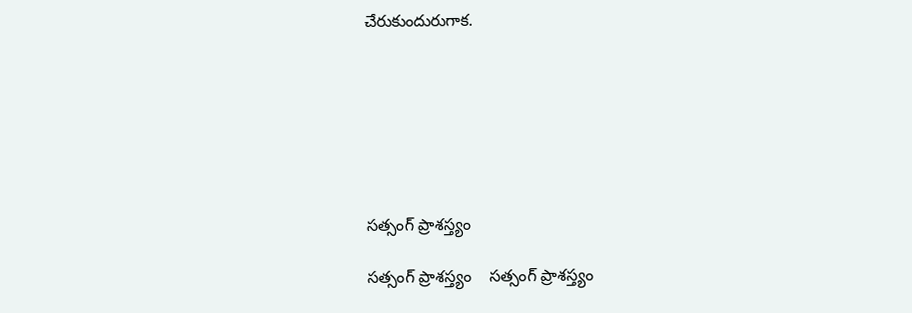చేరుకుందురుగాక.







సత్సంగ్ ప్రాశస్త్యం

సత్సంగ్ ప్రాశస్త్యం    సత్సంగ్ ప్రాశస్త్యం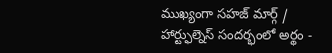ముఖ్యంగా సహజ్ మార్గ్ / హార్ట్ఫుల్నెస్ సందర్భంలో అర్థం -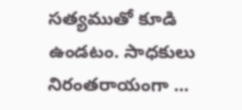సత్యముతో కూడి ఉండటం. సాధకులు నిరంతరాయంగా ...